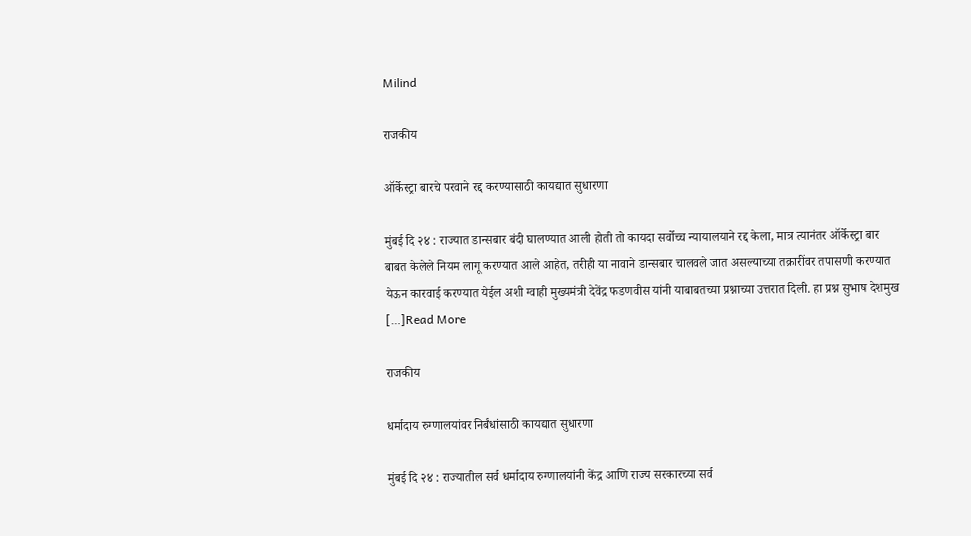Milind

राजकीय

ऑर्केस्ट्रा बारचे परवाने रद्द करण्यासाठी कायद्यात सुधारणा

मुंबई दि २४ : राज्यात डान्सबार बंदी घालण्यात आली होती तो कायदा सर्वोच्च न्यायालयाने रद्द केला, मात्र त्यानंतर ऑर्केस्ट्रा बार बाबत केलेले नियम लागू करण्यात आले आहेत, तरीही या नावाने डान्सबार चालवले जात असल्याच्या तक्रारींवर तपासणी करण्यात येऊन कारवाई करण्यात येईल अशी ग्वाही मुख्यमंत्री देवेंद्र फडणवीस यांनी याबाबतच्या प्रश्नाच्या उत्तरात दिली. हा प्रश्न सुभाष देशमुख […]Read More

राजकीय

धर्मादाय रुग्णालयांवर निर्बंधांसाठी कायद्यात सुधारणा

मुंबई दि २४ : राज्यातील सर्व धर्मादाय रुग्णालयांनी केंद्र आणि राज्य सरकारच्या सर्व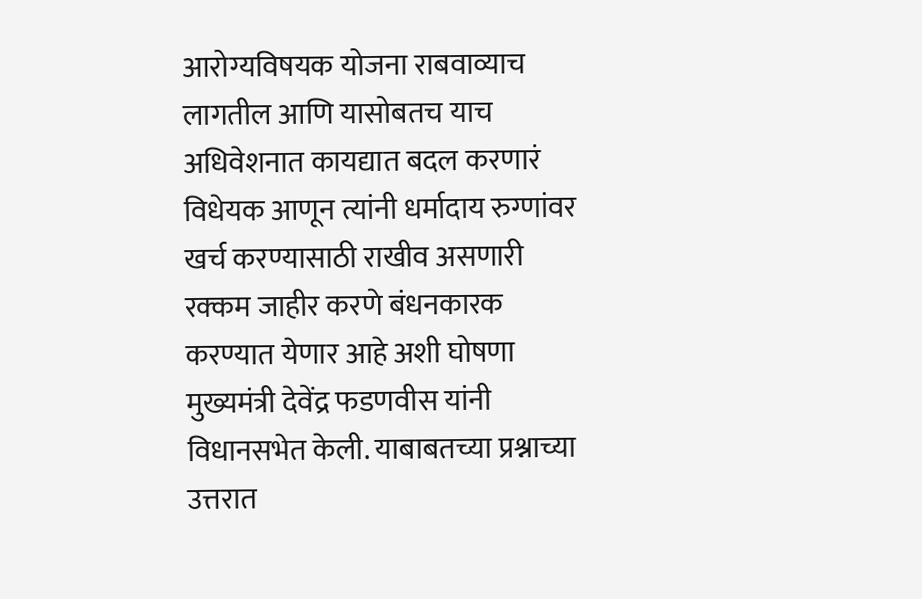आरोग्यविषयक योजना राबवाव्याच लागतील आणि यासोबतच याच अधिवेशनात कायद्यात बदल करणारं विधेयक आणून त्यांनी धर्मादाय रुग्णांवर खर्च करण्यासाठी राखीव असणारी रक्कम जाहीर करणे बंधनकारक करण्यात येणार आहे अशी घोषणा मुख्यमंत्री देवेंद्र फडणवीस यांनी विधानसभेत केली. याबाबतच्या प्रश्नाच्या उत्तरात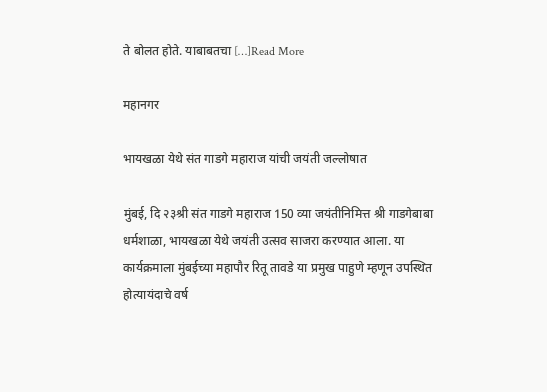ते बोलत होते. याबाबतचा […]Read More

महानगर

भायखळा येथे संत गाडगे महाराज यांची जयंती जल्लोषात

मुंबई, दि २३श्री संत गाडगे महाराज 150 व्या जयंतीनिमित्त श्री गाडगेबाबा धर्मशाळा, भायखळा येथे जयंती उत्सव साजरा करण्यात आला. या कार्यक्रमाला मुंबईच्या महापौर रितू तावडे या प्रमुख पाहुणे म्हणून उपस्थित होत्यायंदाचे वर्ष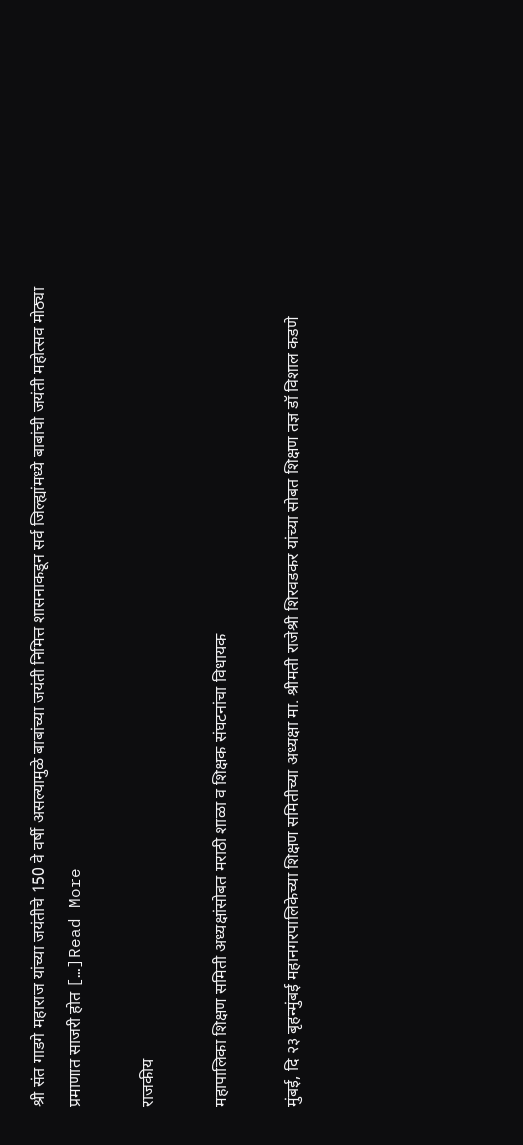श्री संत गाडगे महाराज यांच्या जयंतीचे 150 वे वर्षी असल्यामुळे बाबांच्या जयंती निमित्त शासनाकडून सर्व जिल्ह्यांमध्ये बाबांची जयंती महोत्सव मोठ्या प्रमाणात साजरी होत […]Read More

राजकीय

महापालिका शिक्षण समिती अध्यक्षांसोबत मराठी शाळा व शिक्षक संघटनांचा विधायक

मुंबई, दि २३ बृहन्मुंबई महानगरपालिकेच्या शिक्षण समितीच्या अध्यक्षा मा. श्रीमती राजेश्री शिरवडकर यांच्या सोबत शिक्षण तज्ञ डॉ विशाल कडणे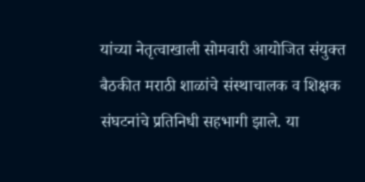यांच्या नेतृत्वाखाली सोमवारी आयोजित संयुक्त बैठकीत मराठी शाळांचे संस्थाचालक व शिक्षक संघटनांचे प्रतिनिधी सहभागी झाले. या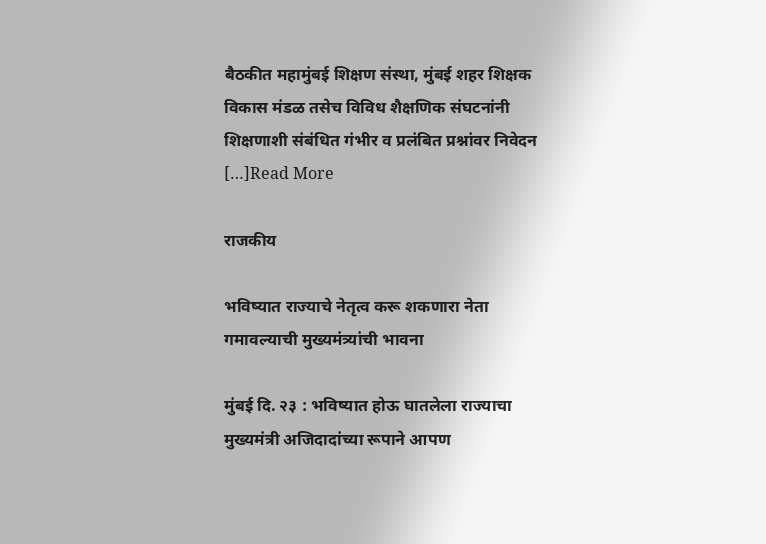बैठकीत महामुंबई शिक्षण संस्था, मुंबई शहर शिक्षक विकास मंडळ तसेच विविध शैक्षणिक संघटनांनी शिक्षणाशी संबंधित गंभीर व प्रलंबित प्रश्नांवर निवेदन […]Read More

राजकीय

भविष्यात राज्याचे नेतृत्व करू शकणारा नेता गमावल्याची मुख्यमंत्र्यांची भावना

मुंबई दि. २३ : भविष्यात होऊ घातलेला राज्याचा मुख्यमंत्री अजिदादांच्या रूपाने आपण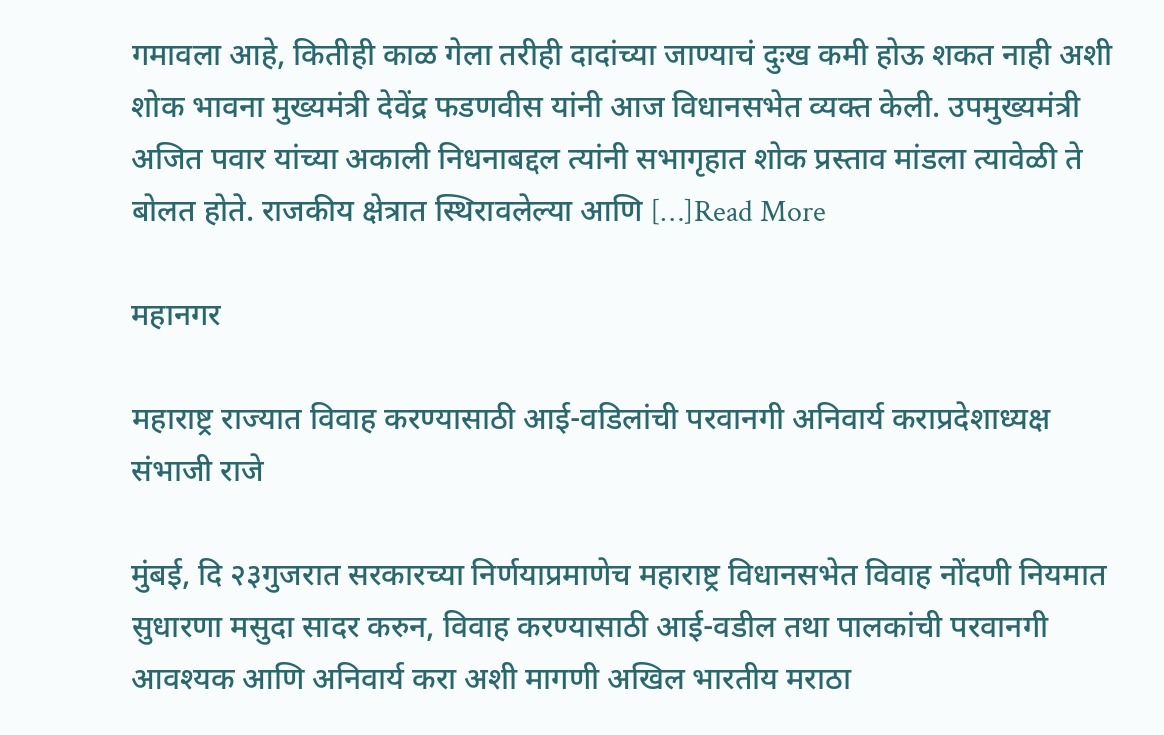गमावला आहे, कितीही काळ गेला तरीही दादांच्या जाण्याचं दुःख कमी होऊ शकत नाही अशी शोक भावना मुख्यमंत्री देवेंद्र फडणवीस यांनी आज विधानसभेत व्यक्त केली. उपमुख्यमंत्री अजित पवार यांच्या अकाली निधनाबद्दल त्यांनी सभागृहात शोक प्रस्ताव मांडला त्यावेळी ते बोलत होते. राजकीय क्षेत्रात स्थिरावलेल्या आणि […]Read More

महानगर

महाराष्ट्र राज्यात विवाह करण्यासाठी आई-वडिलांची परवानगी अनिवार्य कराप्रदेशाध्यक्ष संभाजी राजे

मुंबई, दि २३गुजरात सरकारच्या निर्णयाप्रमाणेच महाराष्ट्र विधानसभेत विवाह नोंदणी नियमात सुधारणा मसुदा सादर करुन, विवाह करण्यासाठी आई-वडील तथा पालकांची परवानगी आवश्यक आणि अनिवार्य करा अशी मागणी अखिल भारतीय मराठा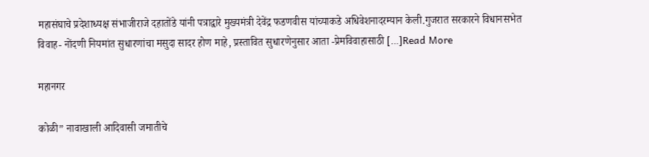महासंघाचे प्रदेशाध्यक्ष संभाजीराजे दहातोंडे यांनी पत्राद्वारे मुख्यमंत्री देवेंद्र फडणवीस यांच्याकडे अधिवेशनादरम्यान केली.गुजरात सरकारने विधानसभेत विवाह- नोंदणी नियमांत सुधारणांचा मसुदा सादर होण माहे, प्रस्तावित सुधारणेनुसार आता -प्रेमविवाहासाठी […]Read More

महानगर

कोळी” नावाखाली आदिवासी जमातीचे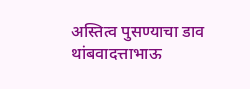अस्तित्व पुसण्याचा डाव थांबवादत्ताभाऊ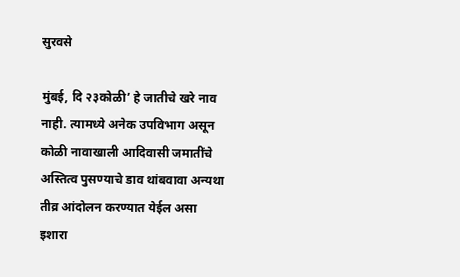सुरवसे

मुंबई, दि २३कोळी’ हे जातीचे खरे नाव नाही. त्यामध्ये अनेक उपविभाग असून कोळी नावाखाली आदिवासी जमातींचे अस्तित्व पुसण्याचे डाव थांबवावा अन्यथा तीव्र आंदोलन करण्यात येईल असा इशारा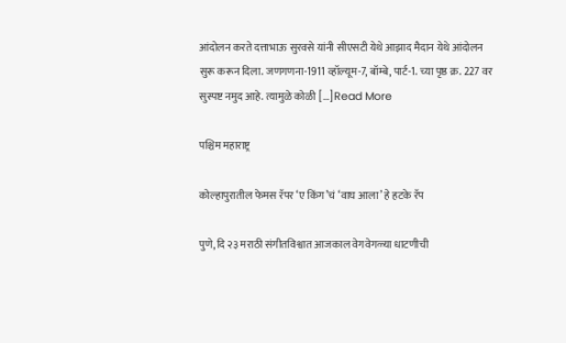आंदोलन करते दत्ताभाऊ सुरवसे यांनी सीएसटी येथे आझाद मैदान येथे आंदोलन सुरू करून दिला. जणगणना-1911 व्हॉल्यूम-7, बॉम्बे, पार्ट-1. च्या पृष्ठ क्र. 227 वर सुस्पष्ट नमुद आहे. त्यामुळे कोळी […]Read More

पश्चिम महाराष्ट्र

कोल्हापुरातील फेमस रॅपर ‘ए किंग’चं ‘वाघ आला’ हे हटके रॅप

पुणे, दि २३ मराठी संगीतविश्वात आजकाल वेगवेगळ्या धाटणीची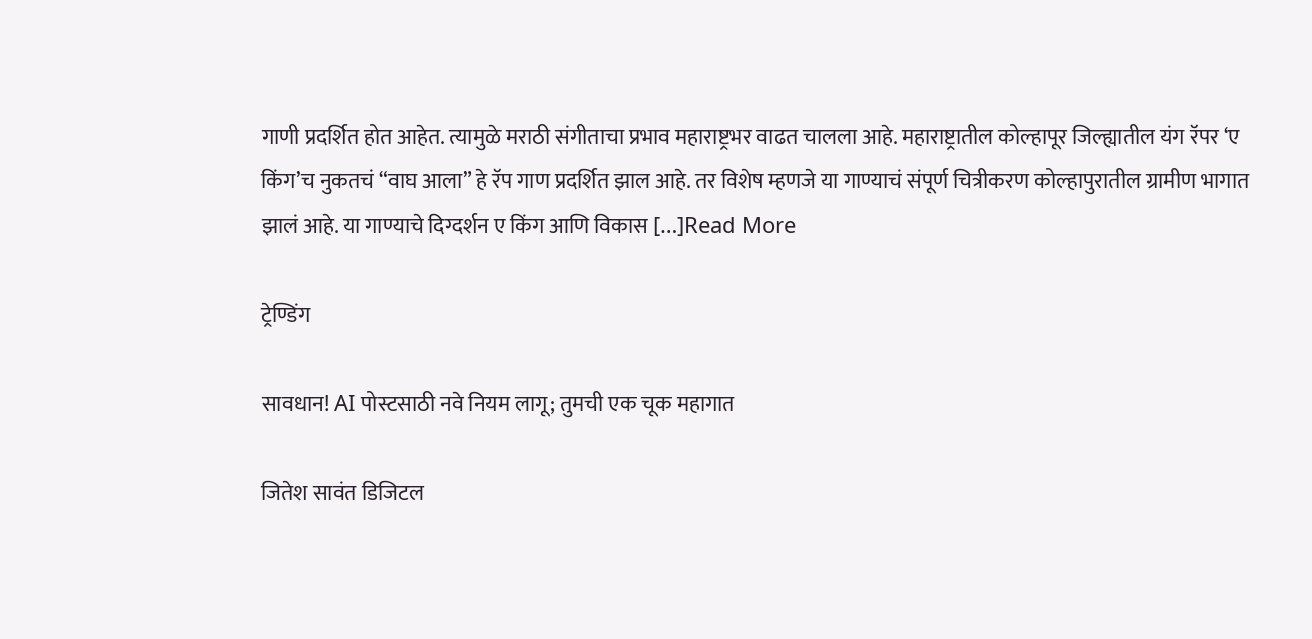गाणी प्रदर्शित होत आहेत. त्यामुळे मराठी संगीताचा प्रभाव महाराष्ट्रभर वाढत चालला आहे. महाराष्ट्रातील कोल्हापूर जिल्ह्यातील यंग रॅपर ‘ए किंग’च नुकतचं “वाघ आला” हे रॅप गाण प्रदर्शित झाल आहे. तर विशेष म्हणजे या गाण्याचं संपूर्ण चित्रीकरण कोल्हापुरातील ग्रामीण भागात झालं आहे. या गाण्याचे दिग्दर्शन ए किंग आणि विकास […]Read More

ट्रेण्डिंग

सावधान! AI पोस्टसाठी नवे नियम लागू; तुमची एक चूक महागात

जितेश सावंत डिजिटल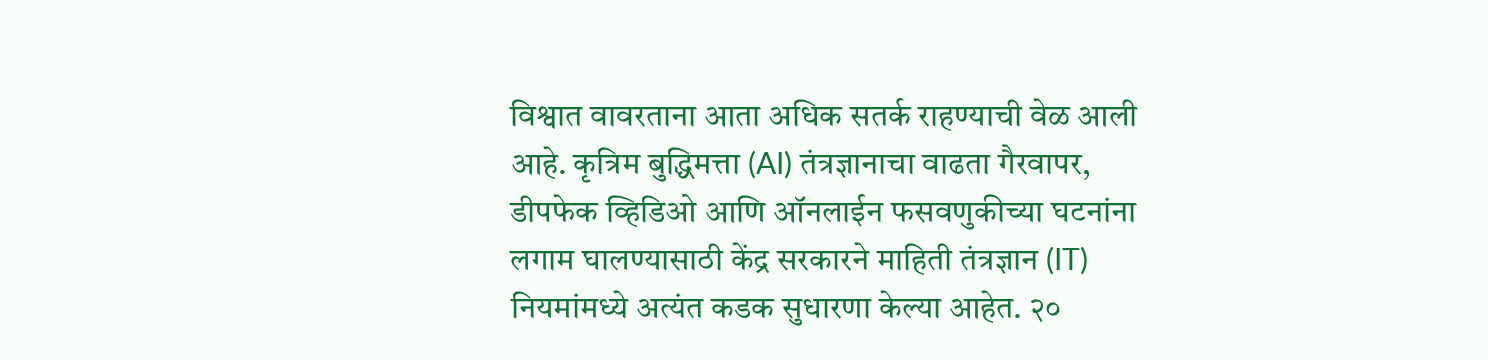विश्वात वावरताना आता अधिक सतर्क राहण्याची वेळ आली आहे. कृत्रिम बुद्धिमत्ता (AI) तंत्रज्ञानाचा वाढता गैरवापर, डीपफेक व्हिडिओ आणि ऑनलाईन फसवणुकीच्या घटनांना लगाम घालण्यासाठी केंद्र सरकारने माहिती तंत्रज्ञान (IT) नियमांमध्ये अत्यंत कडक सुधारणा केल्या आहेत. २०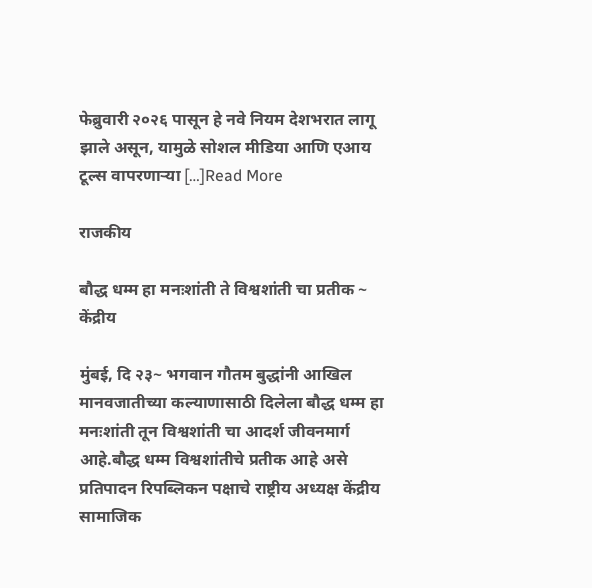फेब्रुवारी २०२६ पासून हे नवे नियम देशभरात लागू झाले असून, यामुळे सोशल मीडिया आणि एआय टूल्स वापरणाऱ्या […]Read More

राजकीय

बौद्ध धम्म हा मनःशांती ते विश्वशांती चा प्रतीक ~ केंद्रीय

मुंबई, दि २३~ भगवान गौतम बुद्धांनी आखिल मानवजातीच्या कल्याणासाठी दिलेला बौद्ध धम्म हा मनःशांती तून विश्वशांती चा आदर्श जीवनमार्ग आहे.बौद्ध धम्म विश्वशांतीचे प्रतीक आहे असे प्रतिपादन रिपब्लिकन पक्षाचे राष्ट्रीय अध्यक्ष केंद्रीय सामाजिक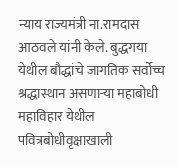न्याय राज्यमंत्री ना.रामदास आठवले यांनी केले. बुद्धगया येथील बौद्धांचे जागतिक सर्वोच्च श्रद्धास्थान असणाऱ्या महाबोधी महाविहार येथील पवित्रबोधीवृक्षाखाली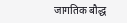जागतिक बौद्ध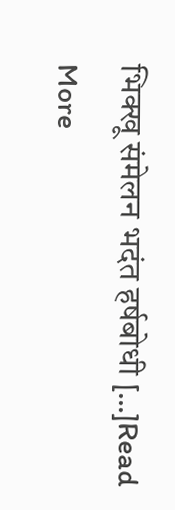भिक्खू संमेलन भदंत हर्षबोधी […]Read More